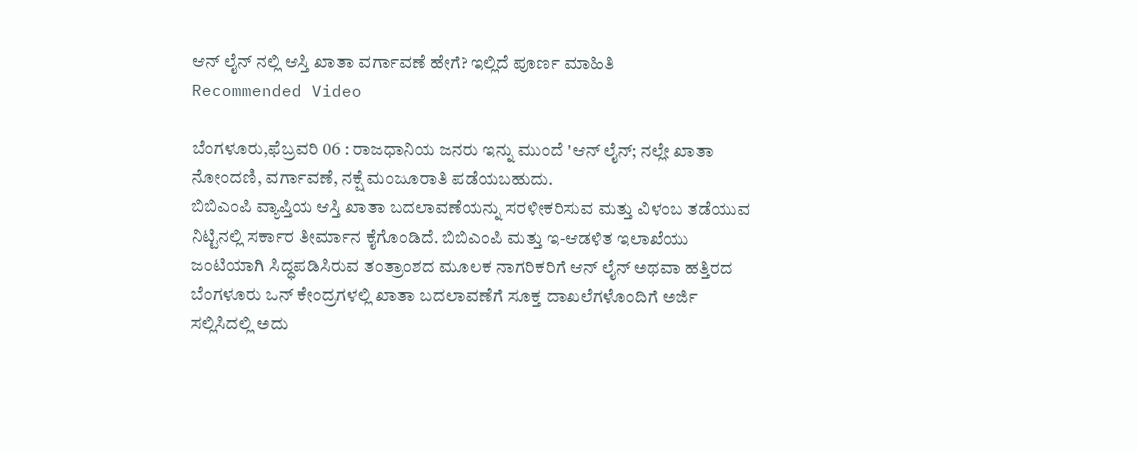ಆನ್ ಲೈನ್ ನಲ್ಲಿ ಆಸ್ತಿ ಖಾತಾ ವರ್ಗಾವಣೆ ಹೇಗೆ? ಇಲ್ಲಿದೆ ಪೂರ್ಣ ಮಾಹಿತಿ
Recommended Video

ಬೆಂಗಳೂರು,ಫೆಬ್ರವರಿ 06 : ರಾಜಧಾನಿಯ ಜನರು ಇನ್ನು ಮುಂದೆ 'ಆನ್ ಲೈನ್; ನಲ್ಲೇ ಖಾತಾ ನೋಂದಣಿ, ವರ್ಗಾವಣೆ, ನಕ್ಷೆ ಮಂಜೂರಾತಿ ಪಡೆಯಬಹುದು.
ಬಿಬಿಎಂಪಿ ವ್ಯಾಪ್ತಿಯ ಆಸ್ತಿ ಖಾತಾ ಬದಲಾವಣೆಯನ್ನು ಸರಳೀಕರಿಸುವ ಮತ್ತು ವಿಳಂಬ ತಡೆಯುವ ನಿಟ್ಟಿನಲ್ಲಿ ಸರ್ಕಾರ ತೀರ್ಮಾನ ಕೈಗೊಂಡಿದೆ. ಬಿಬಿಎಂಪಿ ಮತ್ತು ಇ-ಆಡಳಿತ ಇಲಾಖೆಯು ಜಂಟಿಯಾಗಿ ಸಿದ್ಧಪಡಿಸಿರುವ ತಂತ್ರಾಂಶದ ಮೂಲಕ ನಾಗರಿಕರಿಗೆ ಆನ್ ಲೈನ್ ಅಥವಾ ಹತ್ತಿರದ ಬೆಂಗಳೂರು ಒನ್ ಕೇಂದ್ರಗಳಲ್ಲಿ ಖಾತಾ ಬದಲಾವಣೆಗೆ ಸೂಕ್ತ ದಾಖಲೆಗಳೊಂದಿಗೆ ಅರ್ಜಿ ಸಲ್ಲಿಸಿದಲ್ಲಿ ಅದು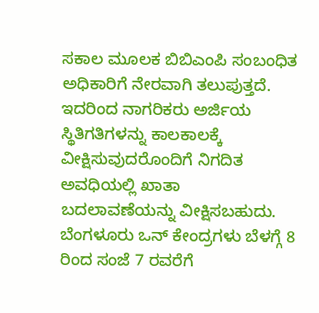ಸಕಾಲ ಮೂಲಕ ಬಿಬಿಎಂಪಿ ಸಂಬಂಧಿತ ಅಧಿಕಾರಿಗೆ ನೇರವಾಗಿ ತಲುಪುತ್ತದೆ.
ಇದರಿಂದ ನಾಗರಿಕರು ಅರ್ಜಿಯ ಸ್ಥಿತಿಗತಿಗಳನ್ನು ಕಾಲಕಾಲಕ್ಕೆ ವೀಕ್ಷಿಸುವುದರೊಂದಿಗೆ ನಿಗದಿತ ಅವಧಿಯಲ್ಲಿ ಖಾತಾ ಬದಲಾವಣೆಯನ್ನು ವೀಕ್ಷಿಸಬಹುದು. ಬೆಂಗಳೂರು ಒನ್ ಕೇಂದ್ರಗಳು ಬೆಳಗ್ಗೆ 8 ರಿಂದ ಸಂಜೆ 7 ರವರೆಗೆ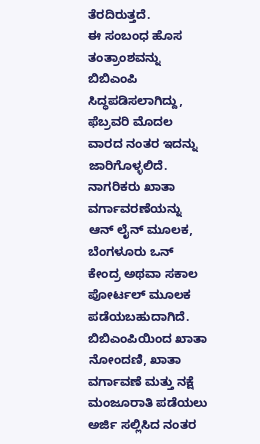ತೆರದಿರುತ್ತದೆ.
ಈ ಸಂಬಂಧ ಹೊಸ ತಂತ್ರಾಂಶವನ್ನು ಬಿಬಿಎಂಪಿ ಸಿದ್ಧಪಡಿಸಲಾಗಿದ್ದು, ಫೆಬ್ರವರಿ ಮೊದಲ ವಾರದ ನಂತರ ಇದನ್ನು ಜಾರಿಗೊಳ್ಳಲಿದೆ. ನಾಗರಿಕರು ಖಾತಾ ವರ್ಗಾವರಣೆಯನ್ನು ಆನ್ ಲೈನ್ ಮೂಲಕ, ಬೆಂಗಳೂರು ಒನ್ ಕೇಂದ್ರ ಅಥವಾ ಸಕಾಲ ಪೋರ್ಟಲ್ ಮೂಲಕ ಪಡೆಯಬಹುದಾಗಿದೆ.
ಬಿಬಿಎಂಪಿಯಿಂದ ಖಾತಾ ನೋಂದಣಿ, ಖಾತಾ ವರ್ಗಾವಣೆ ಮತ್ತು ನಕ್ಷೆ ಮಂಜೂರಾತಿ ಪಡೆಯಲು ಅರ್ಜಿ ಸಲ್ಲಿಸಿದ ನಂತರ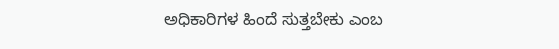ಅಧಿಕಾರಿಗಳ ಹಿಂದೆ ಸುತ್ತಬೇಕು ಎಂಬ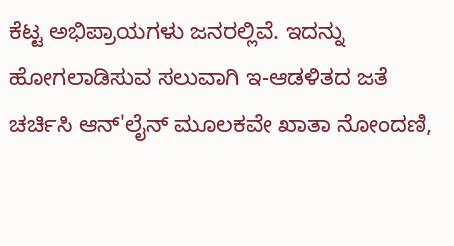ಕೆಟ್ಟ ಅಭಿಪ್ರಾಯಗಳು ಜನರಲ್ಲಿವೆ. ಇದನ್ನು ಹೋಗಲಾಡಿಸುವ ಸಲುವಾಗಿ ಇ-ಆಡಳಿತದ ಜತೆ ಚರ್ಚಿಸಿ ಆನ್'ಲೈನ್ ಮೂಲಕವೇ ಖಾತಾ ನೋಂದಣಿ,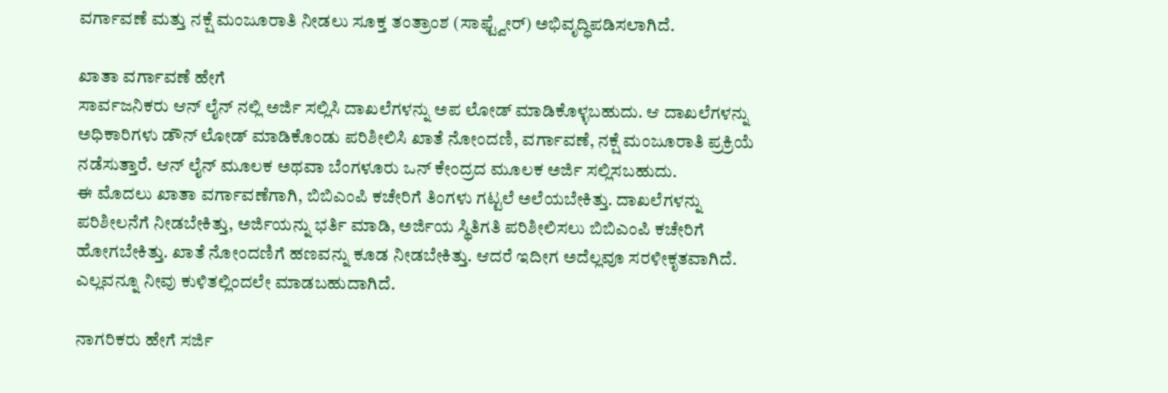ವರ್ಗಾವಣೆ ಮತ್ತು ನಕ್ಷೆ ಮಂಜೂರಾತಿ ನೀಡಲು ಸೂಕ್ತ ತಂತ್ರಾಂಶ (ಸಾಫ್ಟ್ವೇರ್) ಅಭಿವೃದ್ಧಿಪಡಿಸಲಾಗಿದೆ.

ಖಾತಾ ವರ್ಗಾವಣೆ ಹೇಗೆ
ಸಾರ್ವಜನಿಕರು ಆನ್ ಲೈನ್ ನಲ್ಲಿ ಅರ್ಜಿ ಸಲ್ಲಿಸಿ ದಾಖಲೆಗಳನ್ನು ಅಪ ಲೋಡ್ ಮಾಡಿಕೊಳ್ಳಬಹುದು. ಆ ದಾಖಲೆಗಳನ್ನು ಅಧಿಕಾರಿಗಳು ಡೌನ್ ಲೋಡ್ ಮಾಡಿಕೊಂಡು ಪರಿಶೀಲಿಸಿ ಖಾತೆ ನೋಂದಣಿ, ವರ್ಗಾವಣೆ, ನಕ್ಷೆ ಮಂಜೂರಾತಿ ಪ್ರಕ್ರಿಯೆ ನಡೆಸುತ್ತಾರೆ. ಆನ್ ಲೈನ್ ಮೂಲಕ ಅಥವಾ ಬೆಂಗಳೂರು ಒನ್ ಕೇಂದ್ರದ ಮೂಲಕ ಅರ್ಜಿ ಸಲ್ಲಿಸಬಹುದು.
ಈ ಮೊದಲು ಖಾತಾ ವರ್ಗಾವಣೆಗಾಗಿ, ಬಿಬಿಎಂಪಿ ಕಚೇರಿಗೆ ತಿಂಗಳು ಗಟ್ಟಲೆ ಅಲೆಯಬೇಕಿತ್ತು. ದಾಖಲೆಗಳನ್ನು ಪರಿಶೀಲನೆಗೆ ನೀಡಬೇಕಿತ್ತು, ಅರ್ಜಿಯನ್ನು ಭರ್ತಿ ಮಾಡಿ, ಅರ್ಜಿಯ ಸ್ಥಿತಿಗತಿ ಪರಿಶೀಲಿಸಲು ಬಿಬಿಎಂಪಿ ಕಚೇರಿಗೆ ಹೋಗಬೇಕಿತ್ತು. ಖಾತೆ ನೋಂದಣಿಗೆ ಹಣವನ್ನು ಕೂಡ ನೀಡಬೇಕಿತ್ತು. ಆದರೆ ಇದೀಗ ಅದೆಲ್ಲವೂ ಸರಳೀಕೃತವಾಗಿದೆ. ಎಲ್ಲವನ್ನೂ ನೀವು ಕುಳಿತಲ್ಲಿಂದಲೇ ಮಾಡಬಹುದಾಗಿದೆ.

ನಾಗರಿಕರು ಹೇಗೆ ಸರ್ಜಿ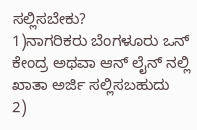ಸಲ್ಲಿಸಬೇಕು?
1)ನಾಗರಿಕರು ಬೆಂಗಳೂರು ಒನ್ ಕೇಂದ್ರ ಅಥವಾ ಆನ್ ಲೈನ್ ನಲ್ಲಿ ಖಾತಾ ಅರ್ಜಿ ಸಲ್ಲಿಸಬಹುದು
2)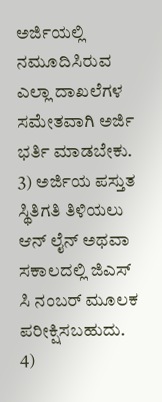ಅರ್ಜಿಯಲ್ಲಿ ನಮೂದಿಸಿರುವ ಎಲ್ಲಾ ದಾಖಲೆಗಳ ಸಮೇತವಾಗಿ ಅರ್ಜಿ ಭರ್ತಿ ಮಾಡಬೇಕು.
3) ಅರ್ಜಿಯ ಪಸ್ತುತ ಸ್ಥಿತಿಗತಿ ತಿಳಿಯಲು ಆನ್ ಲೈನ್ ಅಥವಾ ಸಕಾಲದಲ್ಲಿ ಜಿಎಸ್ ಸಿ ನಂಬರ್ ಮೂಲಕ ಪರೀಕ್ಷಿಸಬಹುದು.
4)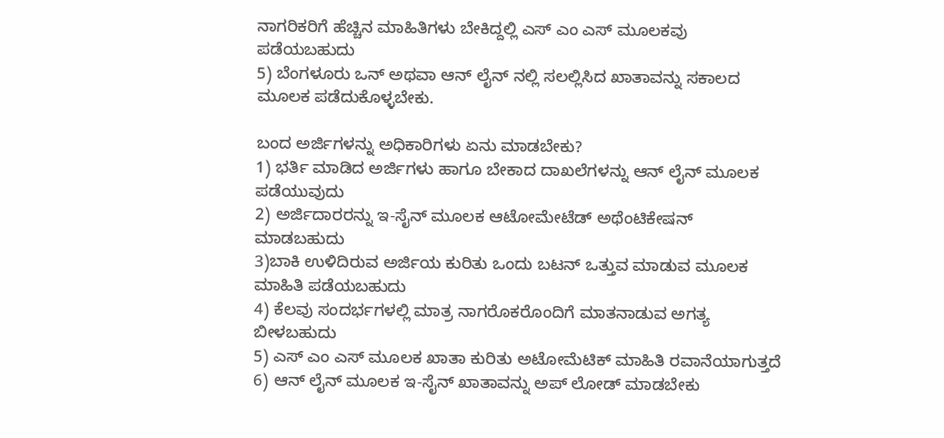ನಾಗರಿಕರಿಗೆ ಹೆಚ್ಚಿನ ಮಾಹಿತಿಗಳು ಬೇಕಿದ್ದಲ್ಲಿ ಎಸ್ ಎಂ ಎಸ್ ಮೂಲಕವು ಪಡೆಯಬಹುದು
5) ಬೆಂಗಳೂರು ಒನ್ ಅಥವಾ ಆನ್ ಲೈನ್ ನಲ್ಲಿ ಸಲಲ್ಲಿಸಿದ ಖಾತಾವನ್ನು ಸಕಾಲದ ಮೂಲಕ ಪಡೆದುಕೊಳ್ಳಬೇಕು.

ಬಂದ ಅರ್ಜಿಗಳನ್ನು ಅಧಿಕಾರಿಗಳು ಏನು ಮಾಡಬೇಕು?
1) ಭರ್ತಿ ಮಾಡಿದ ಅರ್ಜಿಗಳು ಹಾಗೂ ಬೇಕಾದ ದಾಖಲೆಗಳನ್ನು ಆನ್ ಲೈನ್ ಮೂಲಕ ಪಡೆಯುವುದು
2) ಅರ್ಜಿದಾರರನ್ನು ಇ-ಸೈನ್ ಮೂಲಕ ಆಟೋಮೇಟೆಡ್ ಅಥೆಂಟಿಕೇಷನ್ ಮಾಡಬಹುದು
3)ಬಾಕಿ ಉಳಿದಿರುವ ಅರ್ಜಿಯ ಕುರಿತು ಒಂದು ಬಟನ್ ಒತ್ತುವ ಮಾಡುವ ಮೂಲಕ ಮಾಹಿತಿ ಪಡೆಯಬಹುದು
4) ಕೆಲವು ಸಂದರ್ಭಗಳಲ್ಲಿ ಮಾತ್ರ ನಾಗರೊಕರೊಂದಿಗೆ ಮಾತನಾಡುವ ಅಗತ್ಯ ಬೀಳಬಹುದು
5) ಎಸ್ ಎಂ ಎಸ್ ಮೂಲಕ ಖಾತಾ ಕುರಿತು ಅಟೋಮೆಟಿಕ್ ಮಾಹಿತಿ ರವಾನೆಯಾಗುತ್ತದೆ
6) ಆನ್ ಲೈನ್ ಮೂಲಕ ಇ-ಸೈನ್ ಖಾತಾವನ್ನು ಅಪ್ ಲೋಡ್ ಮಾಡಬೇಕು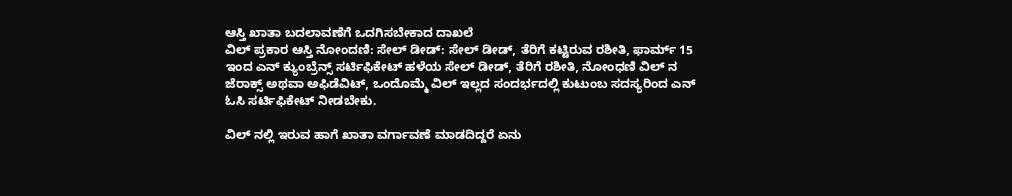ಆಸ್ತಿ ಖಾತಾ ಬದಲಾವಣೆಗೆ ಒದಗಿಸಬೇಕಾದ ದಾಖಲೆ
ವಿಲ್ ಪ್ರಕಾರ ಆಸ್ತಿ ನೋಂದಣಿ: ಸೇಲ್ ಡೀಡ್: ಸೇಲ್ ಡೀಡ್, ತೆರಿಗೆ ಕಟ್ಟಿರುವ ರಶೀತಿ, ಫಾರ್ಮ್ 15 ಇಂದ ಎನ್ ಕ್ಯುಂಬ್ರೆನ್ಸ್ ಸರ್ಟಿಫಿಕೇಟ್ ಹಳೆಯ ಸೇಲ್ ಡೀಡ್, ತೆರಿಗೆ ರಶೀತಿ, ನೋಂಧಣಿ ವಿಲ್ ನ ಜೆರಾಕ್ಸ್ ಅಥವಾ ಅಫಿಡೆವಿಟ್, ಒಂದೊಮ್ಮೆ ವಿಲ್ ಇಲ್ಲದ ಸಂದರ್ಭದಲ್ಲಿ ಕುಟುಂಬ ಸದಸ್ಯರಿಂದ ಎನ್ ಓಸಿ ಸರ್ಟಿಫಿಕೇಟ್ ನೀಡಬೇಕು.

ವಿಲ್ ನಲ್ಲಿ ಇರುವ ಹಾಗೆ ಖಾತಾ ವರ್ಗಾವಣೆ ಮಾಡದಿದ್ದರೆ ಏನು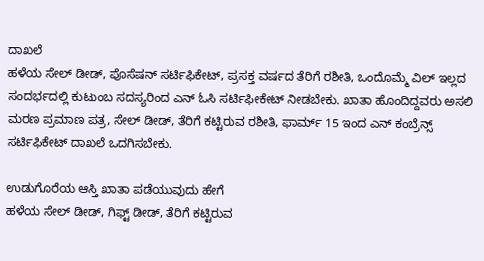ದಾಖಲೆ
ಹಳೆಯ ಸೇಲ್ ಡೀಡ್, ಪೊಸೆಷನ್ ಸರ್ಟಿಫಿಕೇಟ್, ಪ್ರಸಕ್ತ ವರ್ಷದ ತೆರಿಗೆ ರಶೀತಿ, ಒಂದೊಮ್ಮೆ ವಿಲ್ ಇಲ್ಲದ ಸಂದರ್ಭದಲ್ಲಿ ಕುಟುಂಬ ಸದಸ್ಯರಿಂದ ಎನ್ ಓಸಿ ಸರ್ಟಿಫೀಕೇಟ್ ನೀಡಬೇಕು. ಖಾತಾ ಹೊಂದಿದ್ದವರು ಅಸಲಿ ಮರಣ ಪ್ರಮಾಣ ಪತ್ರ, ಸೇಲ್ ಡೀಡ್, ತೆರಿಗೆ ಕಟ್ಟಿರುವ ರಶೀತಿ, ಫಾರ್ಮ್ 15 ಇಂದ ಎನ್ ಕಂಬ್ರೆನ್ಸ್ ಸರ್ಟಿಫಿಕೇಟ್ ದಾಖಲೆ ಒದಗಿಸಬೇಕು.

ಉಡುಗೊರೆಯ ಆಸ್ತಿ ಖಾತಾ ಪಡೆಯುವುದು ಹೇಗೆ
ಹಳೆಯ ಸೇಲ್ ಡೀಡ್, ಗಿಫ್ಟ್ ಡೀಡ್, ತೆರಿಗೆ ಕಟ್ಟಿರುವ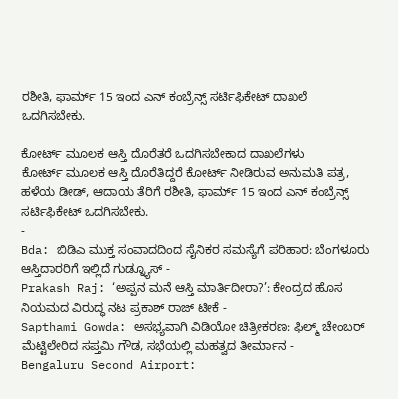ರಶೀತಿ, ಫಾರ್ಮ್ 15 ಇಂದ ಎನ್ ಕಂಬ್ರೆನ್ಸ್ ಸರ್ಟಿಫಿಕೇಟ್ ದಾಖಲೆ ಒದಗಿಸಬೇಕು.

ಕೋರ್ಟ್ ಮೂಲಕ ಆಸ್ತಿ ದೊರೆತರೆ ಒದಗಿಸಬೇಕಾದ ದಾಖಲೆಗಳು
ಕೋರ್ಟ್ ಮೂಲಕ ಆಸ್ತಿ ದೊರೆತಿದ್ದರೆ ಕೋರ್ಟ್ ನೀಡಿರುವ ಅನುಮತಿ ಪತ್ರ, ಹಳೆಯ ಡೀಡ್, ಆದಾಯ ತೆರಿಗೆ ರಶೀತಿ, ಫಾರ್ಮ್ 15 ಇಂದ ಎನ್ ಕಂಬ್ರೆನ್ಸ್ ಸರ್ಟಿಫಿಕೇಟ್ ಒದಗಿಸಬೇಕು.
-
Bda: ಬಿಡಿಎ ಮುಕ್ತ ಸಂವಾದದಿಂದ ಸೈನಿಕರ ಸಮಸ್ಯೆಗೆ ಪರಿಹಾರ: ಬೆಂಗಳೂರು ಆಸ್ತಿದಾರರಿಗೆ ಇಲ್ಲಿದೆ ಗುಡ್ನ್ಯೂಸ್ -
Prakash Raj: ‘ಅಪ್ಪನ ಮನೆ ಆಸ್ತಿ ಮಾರ್ತಿದೀರಾ?’: ಕೇಂದ್ರದ ಹೊಸ ನಿಯಮದ ವಿರುದ್ಧ ನಟ ಪ್ರಕಾಶ್ ರಾಜ್ ಟೀಕೆ -
Sapthami Gowda: ಅಸಭ್ಯವಾಗಿ ವಿಡಿಯೋ ಚಿತ್ರೀಕರಣ: ಫಿಲ್ಮ್ ಚೇಂಬರ್ ಮೆಟ್ಟಿಲೇರಿದ ಸಪ್ತಮಿ ಗೌಡ, ಸಭೆಯಲ್ಲಿ ಮಹತ್ವದ ತೀರ್ಮಾನ -
Bengaluru Second Airport: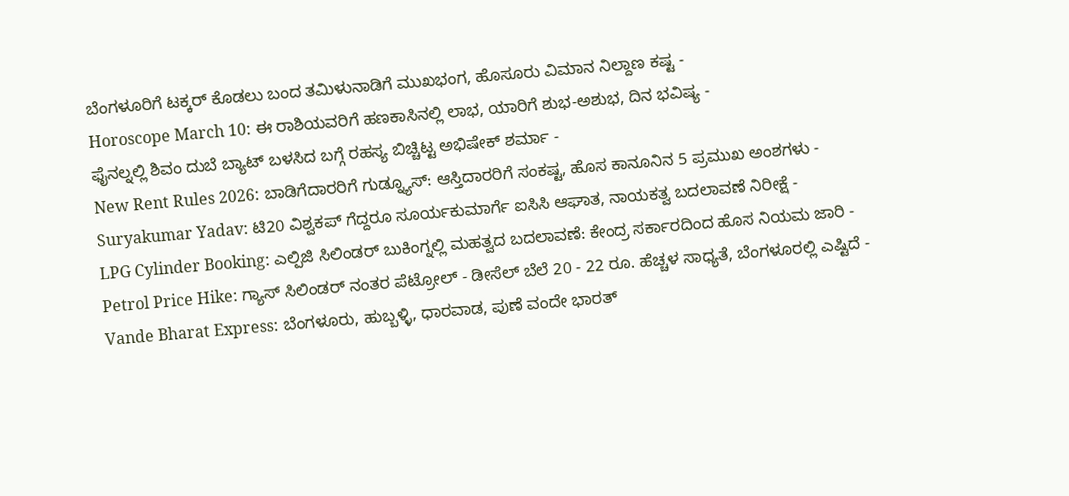ಬೆಂಗಳೂರಿಗೆ ಟಕ್ಕರ್ ಕೊಡಲು ಬಂದ ತಮಿಳುನಾಡಿಗೆ ಮುಖಭಂಗ, ಹೊಸೂರು ವಿಮಾನ ನಿಲ್ದಾಣ ಕಷ್ಟ -
Horoscope March 10: ಈ ರಾಶಿಯವರಿಗೆ ಹಣಕಾಸಿನಲ್ಲಿ ಲಾಭ, ಯಾರಿಗೆ ಶುಭ-ಅಶುಭ, ದಿನ ಭವಿಷ್ಯ -
ಫೈನಲ್ನಲ್ಲಿ ಶಿವಂ ದುಬೆ ಬ್ಯಾಟ್ ಬಳಸಿದ ಬಗ್ಗೆ ರಹಸ್ಯ ಬಿಚ್ಚಿಟ್ಟ ಅಭಿಷೇಕ್ ಶರ್ಮಾ -
New Rent Rules 2026: ಬಾಡಿಗೆದಾರರಿಗೆ ಗುಡ್ನ್ಯೂಸ್: ಆಸ್ತಿದಾರರಿಗೆ ಸಂಕಷ್ಟ, ಹೊಸ ಕಾನೂನಿನ 5 ಪ್ರಮುಖ ಅಂಶಗಳು -
Suryakumar Yadav: ಟಿ20 ವಿಶ್ವಕಪ್ ಗೆದ್ದರೂ ಸೂರ್ಯಕುಮಾರ್ಗೆ ಐಸಿಸಿ ಆಘಾತ, ನಾಯಕತ್ವ ಬದಲಾವಣೆ ನಿರೀಕ್ಷೆ -
LPG Cylinder Booking: ಎಲ್ಪಿಜಿ ಸಿಲಿಂಡರ್ ಬುಕಿಂಗ್ನಲ್ಲಿ ಮಹತ್ವದ ಬದಲಾವಣೆ: ಕೇಂದ್ರ ಸರ್ಕಾರದಿಂದ ಹೊಸ ನಿಯಮ ಜಾರಿ -
Petrol Price Hike: ಗ್ಯಾಸ್ ಸಿಲಿಂಡರ್ ನಂತರ ಪೆಟ್ರೋಲ್ - ಡೀಸೆಲ್ ಬೆಲೆ 20 - 22 ರೂ. ಹೆಚ್ಚಳ ಸಾಧ್ಯತೆ, ಬೆಂಗಳೂರಲ್ಲಿ ಎಷ್ಟಿದೆ -
Vande Bharat Express: ಬೆಂಗಳೂರು, ಹುಬ್ಬಳ್ಳಿ, ಧಾರವಾಡ, ಪುಣೆ ವಂದೇ ಭಾರತ್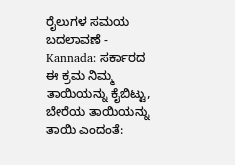ರೈಲುಗಳ ಸಮಯ ಬದಲಾವಣೆ -
Kannada: ಸರ್ಕಾರದ ಈ ಕ್ರಮ ನಿಮ್ಮ ತಾಯಿಯನ್ನು ಕೈಬಿಟ್ಟು, ಬೇರೆಯ ತಾಯಿಯನ್ನು ತಾಯಿ ಎಂದಂತೆ: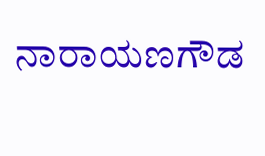ನಾರಾಯಣಗೌಡ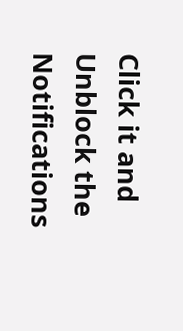Click it and Unblock the Notifications